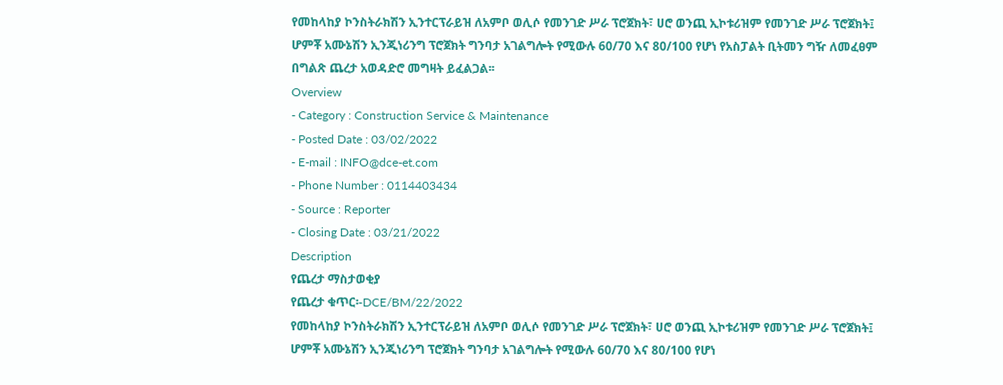የመከላከያ ኮንስትራክሽን ኢንተርፕራይዝ ለአምቦ ወሊሶ የመንገድ ሥራ ፕሮጀክት፣ ሀሮ ወንጪ ኢኮቱሪዝም የመንገድ ሥራ ፕሮጀክት፤ ሆምቾ አሙኔሽን ኢንጂነሪንግ ፕሮጀክት ግንባታ አገልግሎት የሚውሉ 60/70 እና 80/100 የሆነ የአስፓልት ቢትመን ግዥ ለመፈፀም በግልጽ ጨረታ አወዳድሮ መግዛት ይፈልጋል፡፡
Overview
- Category : Construction Service & Maintenance
- Posted Date : 03/02/2022
- E-mail : INFO@dce-et.com
- Phone Number : 0114403434
- Source : Reporter
- Closing Date : 03/21/2022
Description
የጨረታ ማስታወቂያ
የጨረታ ቁጥር፡-DCE/BM/22/2022
የመከላከያ ኮንስትራክሽን ኢንተርፕራይዝ ለአምቦ ወሊሶ የመንገድ ሥራ ፕሮጀክት፣ ሀሮ ወንጪ ኢኮቱሪዝም የመንገድ ሥራ ፕሮጀክት፤ ሆምቾ አሙኔሽን ኢንጂነሪንግ ፕሮጀክት ግንባታ አገልግሎት የሚውሉ 60/70 እና 80/100 የሆነ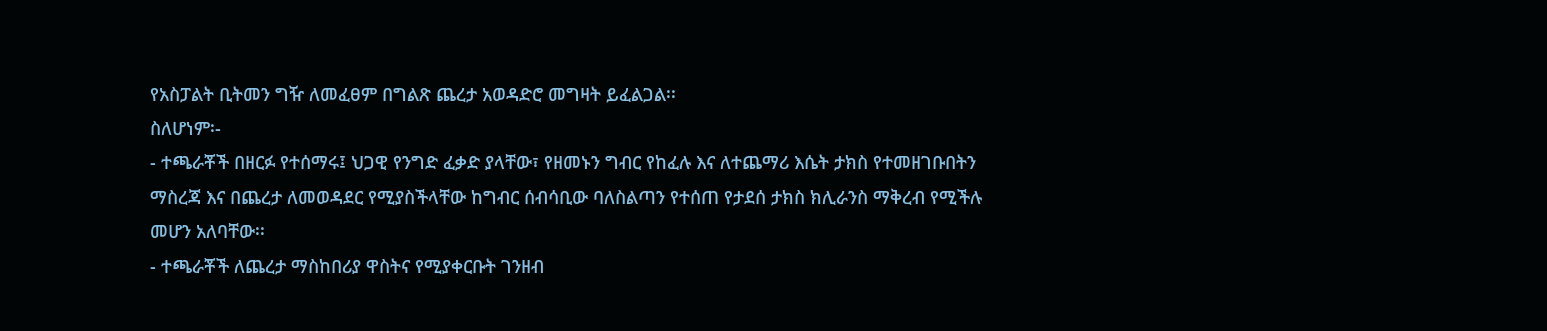የአስፓልት ቢትመን ግዥ ለመፈፀም በግልጽ ጨረታ አወዳድሮ መግዛት ይፈልጋል፡፡
ስለሆነም፡-
- ተጫራቾች በዘርፉ የተሰማሩ፤ ህጋዊ የንግድ ፈቃድ ያላቸው፣ የዘመኑን ግብር የከፈሉ እና ለተጨማሪ እሴት ታክስ የተመዘገቡበትን ማስረጃ እና በጨረታ ለመወዳደር የሚያስችላቸው ከግብር ሰብሳቢው ባለስልጣን የተሰጠ የታደሰ ታክስ ክሊራንስ ማቅረብ የሚችሉ መሆን አለባቸው፡፡
- ተጫራቾች ለጨረታ ማስከበሪያ ዋስትና የሚያቀርቡት ገንዘብ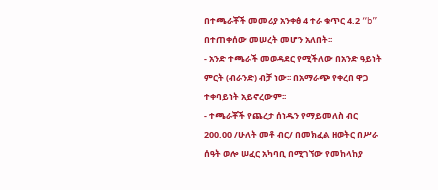በተጫራቾች መመሪያ አንቀፅ 4 ተራ ቁጥር 4.2 “b” በተጠቀሰው መሠረት መሆን አለበት፡፡
- አንድ ተጫራች መወዳደር የሚችለው በአንድ ዓይነት ምርት (ብራንድ) ብቻ ነው፡፡ በአማራጭ የቀረበ ዋጋ ተቀባይነት አይኖረውም፡፡
- ተጫራቾች የጨረታ ሰነዱን የማይመለስ ብር 200.00 /ሁለት መቶ ብር/ በመክፈል ዘወትር በሥራ ሰዓት ወሎ ሠፈር አካባቢ በሚገኘው የመከላከያ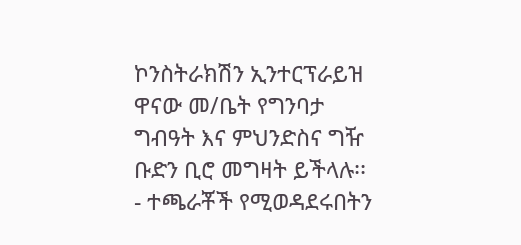ኮንስትራክሽን ኢንተርፕራይዝ ዋናው መ/ቤት የግንባታ ግብዓት እና ምህንድስና ግዥ ቡድን ቢሮ መግዛት ይችላሉ፡፡
- ተጫራቾች የሚወዳደሩበትን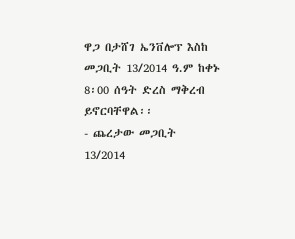ዋጋ በታሸገ ኤንቨሎፕ እስከ መጋቢት 13/2014 ዓ.ም ከቀኑ 8፡00 ሰዓት ድረስ ማቅረብ ይኖርባቸዋል፡፡
- ጨረታው መጋቢት 13/2014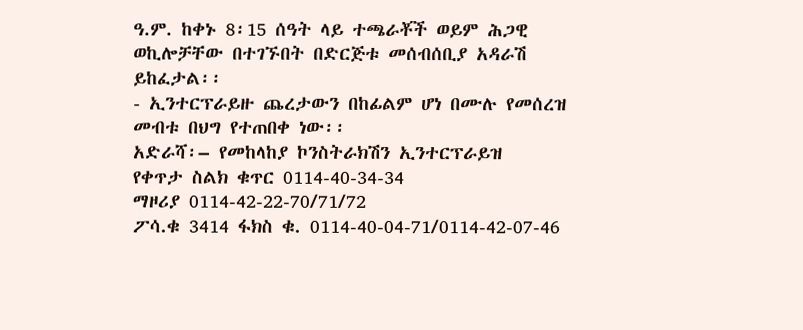ዓ.ም. ከቀኑ 8፡15 ሰዓት ላይ ተጫራቾች ወይም ሕጋዊ ወኪሎቻቸው በተገኙበት በድርጅቱ መሰብሰቢያ አዳራሽ ይከፈታል፡፡
- ኢንተርፕራይዙ ጨረታውን በከፊልም ሆነ በሙሉ የመሰረዝ መብቱ በህግ የተጠበቀ ነው፡፡
አድራሻ፡– የመከላከያ ኮንስትራክሽን ኢንተርፕራይዝ
የቀጥታ ስልክ ቁጥር 0114-40-34-34
ማዞሪያ 0114-42-22-70/71/72
ፖሳ.ቁ 3414 ፋክስ ቁ. 0114-40-04-71/0114-42-07-46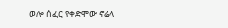ወሎ ሰፈር የቀድሞው ኖሬላ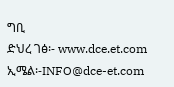ግቢ
ድህረ ገፅ፡- www.dce.et.com
ኢሜል፡-INFO@dce-et.com